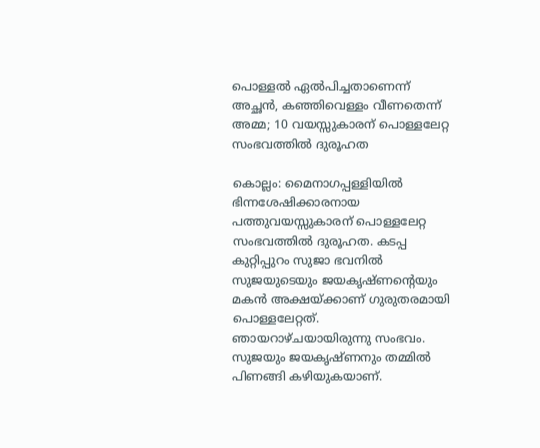പൊള്ളൽ ഏൽപിച്ചതാണെന്ന് അച്ഛൻ, കഞ്ഞിവെള്ളം വീണതെന്ന് അമ്മ; 10 വയസ്സുകാരന് പൊള്ളലേറ്റ സംഭവത്തിൽ ദുരൂഹത

കൊല്ലം: മൈനാഗപ്പള്ളിയിൽ ഭിന്നശേഷിക്കാരനായ പത്തുവയസ്സുകാരന് പൊള്ളലേറ്റ സംഭവത്തിൽ ദുരൂഹത. കടപ്പ കുറ്റിപ്പുറം സുജാ ഭവനിൽ സുജയുടെയും ജയകൃഷ്ണന്റെയും മകൻ അക്ഷയ്ക്കാണ് ഗുരുതരമായി പൊള്ളലേറ്റത്. ഞായറാഴ്ചയായിരുന്നു സംഭവം.
സുജയും ജയകൃഷ്ണനും തമ്മിൽ പിണങ്ങി കഴിയുകയാണ്.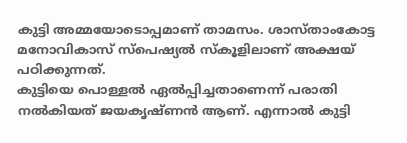കുട്ടി അമ്മയോടൊപ്പമാണ് താമസം. ശാസ്താംകോട്ട മനോവികാസ് സ്പെഷ്യൽ സ്കൂളിലാണ് അക്ഷയ് പഠിക്കുന്നത്.
കുട്ടിയെ പൊള്ളൽ ഏൽപ്പിച്ചതാണെന്ന് പരാതി നൽകിയത് ജയകൃഷ്ണൻ ആണ്. എന്നാൽ കുട്ടി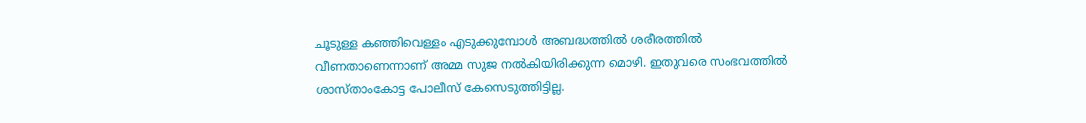ചൂടുള്ള കഞ്ഞിവെള്ളം എടുക്കുമ്പോൾ അബദ്ധത്തിൽ ശരീരത്തിൽ വീണതാണെന്നാണ് അമ്മ സുജ നൽകിയിരിക്കുന്ന മൊഴി. ഇതുവരെ സംഭവത്തിൽ ശാസ്താംകോട്ട പോലീസ് കേസെടുത്തിട്ടില്ല.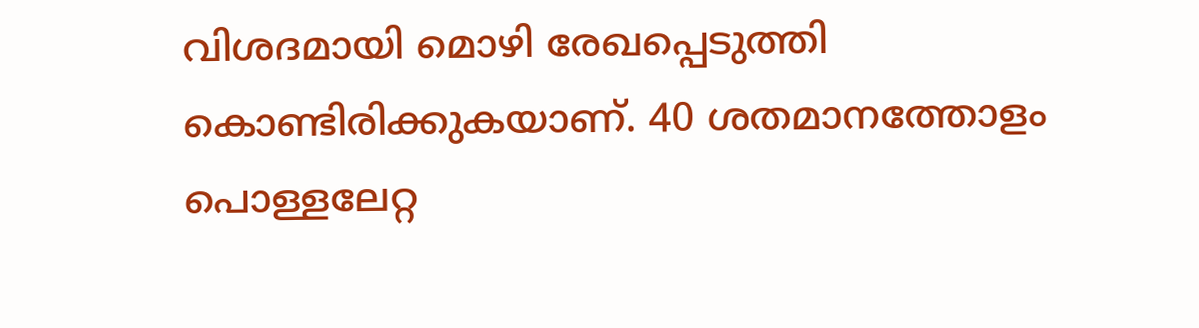വിശദമായി മൊഴി രേഖപ്പെടുത്തി കൊണ്ടിരിക്കുകയാണ്. 40 ശതമാനത്തോളം പൊള്ളലേറ്റ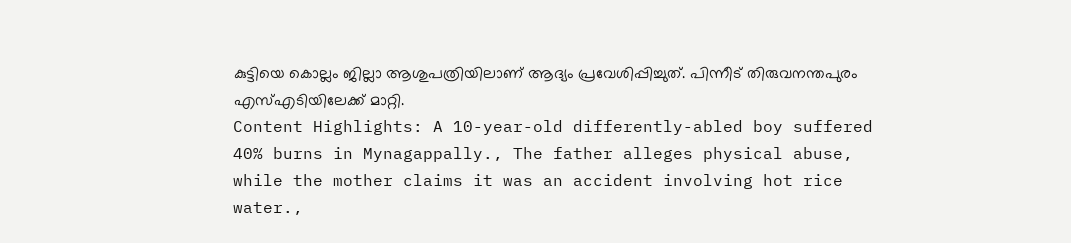കുട്ടിയെ കൊല്ലം ജില്ലാ ആശുപത്രിയിലാണ് ആദ്യം പ്രവേശിപ്പിച്ചുത്. പിന്നീട് തിരുവനന്തപുരം എസ്എടിയിലേക്ക് മാറ്റി.
Content Highlights: A 10-year-old differently-abled boy suffered 40% burns in Mynagappally., The father alleges physical abuse, while the mother claims it was an accident involving hot rice water.,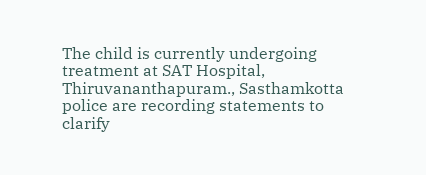The child is currently undergoing treatment at SAT Hospital, Thiruvananthapuram., Sasthamkotta police are recording statements to clarify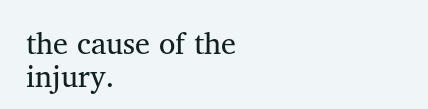the cause of the injury.